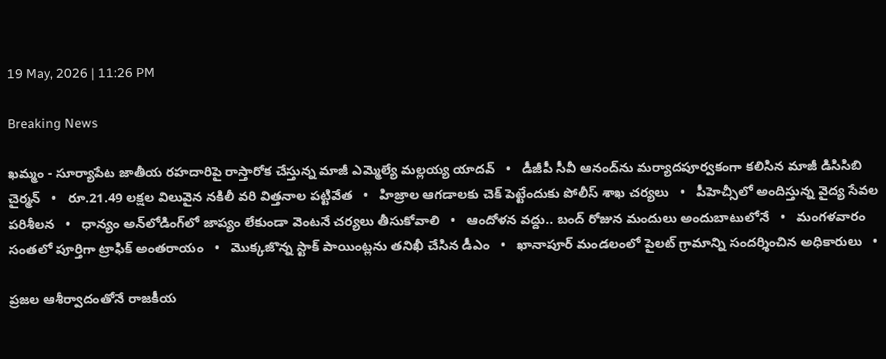19 May, 2026 | 11:26 PM

Breaking News

ఖమ్మం - సూర్యాపేట జాతీయ రహదారిపై రాస్తారోక చేస్తున్న మాజీ ఎమ్మెల్యే మల్లయ్య యాదవ్   •   డీజీపీ సీవీ ఆనంద్‌ను మర్యాదపూర్వకంగా కలిసిన మాజీ డిసిసిబి చైర్మన్   •   రూ.21.49 లక్షల విలువైన నకిలీ వరి విత్తనాల పట్టివేత   •   హిజ్రాల ఆగడాలకు చెక్ పెట్టేందుకు పోలీస్ శాఖ చర్యలు   •   పీహెచ్సీలో అందిస్తున్న వైద్య సేవల పరిశీలన   •   ధాన్యం అన్‌లోడింగ్‌లో జాప్యం లేకుండా వెంటనే చర్యలు తీసుకోవాలి   •   ఆందోళన వద్దు.. బంద్ రోజున మందులు అందుబాటులోనే   •   మంగళవారం సంతలో పూర్తిగా ట్రాఫిక్ అంతరాయం   •   మొక్కజొన్న స్టాక్ పాయింట్లను తనిఖీ చేసిన డీఎం   •   ఖానాపూర్ మండలంలో పైలట్ గ్రామాన్ని సందర్శించిన అధికారులు   •

ప్రజల ఆశీర్వాదంతోనే రాజకీయ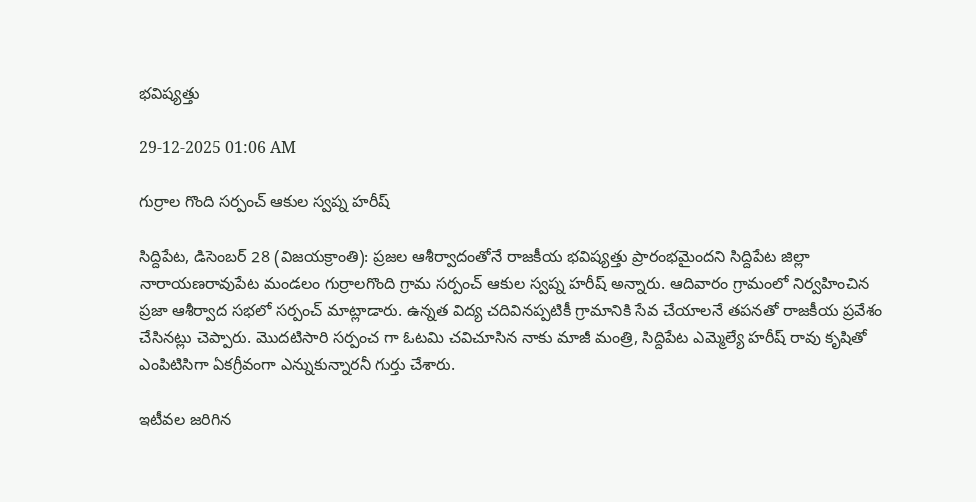భవిష్యత్తు

29-12-2025 01:06 AM

గుర్రాల గొంది సర్పంచ్ ఆకుల స్వప్న హరీష్

సిద్దిపేట, డిసెంబర్ 28 (విజయక్రాంతి): ప్రజల ఆశీర్వాదంతోనే రాజకీయ భవిష్యత్తు ప్రారంభమైందని సిద్దిపేట జిల్లా నారాయణరావుపేట మండలం గుర్రాలగొంది గ్రామ సర్పంచ్ ఆకుల స్వప్న హరీష్ అన్నారు. ఆదివారం గ్రామంలో నిర్వహించిన ప్రజా ఆశీర్వాద సభలో సర్పంచ్ మాట్లాడారు. ఉన్నత విద్య చదివినప్పటికీ గ్రామానికి సేవ చేయాలనే తపనతో రాజకీయ ప్రవేశం చేసినట్లు చెప్పారు. మొదటిసారి సర్పంచ గా ఓటమి చవిచూసిన నాకు మాజీ మంత్రి, సిద్దిపేట ఎమ్మెల్యే హరీష్ రావు కృషితో ఎంపిటిసిగా ఏకగ్రీవంగా ఎన్నుకున్నారనీ గుర్తు చేశారు.

ఇటీవల జరిగిన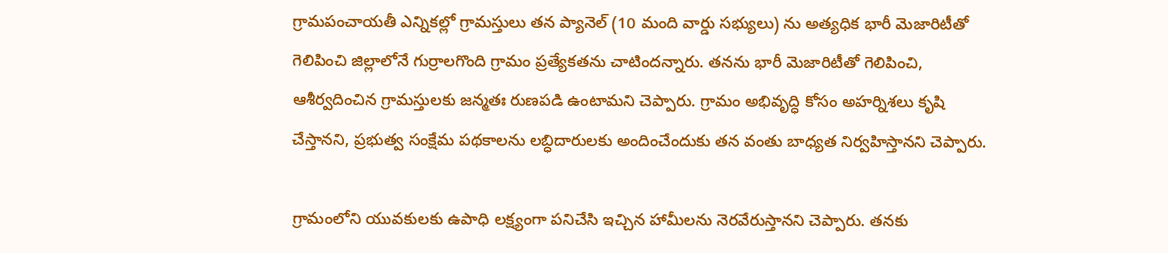గ్రామపంచాయతీ ఎన్నికల్లో గ్రామస్తులు తన ప్యానెల్ (10 మంది వార్డు సభ్యులు) ను అత్యధిక భారీ మెజారిటీతో గెలిపించి జిల్లాలోనే గుర్రాలగొంది గ్రామం ప్రత్యేకతను చాటిందన్నారు. తనను భారీ మెజారిటీతో గెలిపించి, ఆశీర్వదించిన గ్రామస్తులకు జన్మతః రుణపడి ఉంటామని చెప్పారు. గ్రామం అభివృద్ధి కోసం అహర్నిశలు కృషి చేస్తానని, ప్రభుత్వ సంక్షేమ పథకాలను లబ్ధిదారులకు అందించేందుకు తన వంతు బాధ్యత నిర్వహిస్తానని చెప్పారు.

గ్రామంలోని యువకులకు ఉపాధి లక్ష్యంగా పనిచేసి ఇచ్చిన హామీలను నెరవేరుస్తానని చెప్పారు. తనకు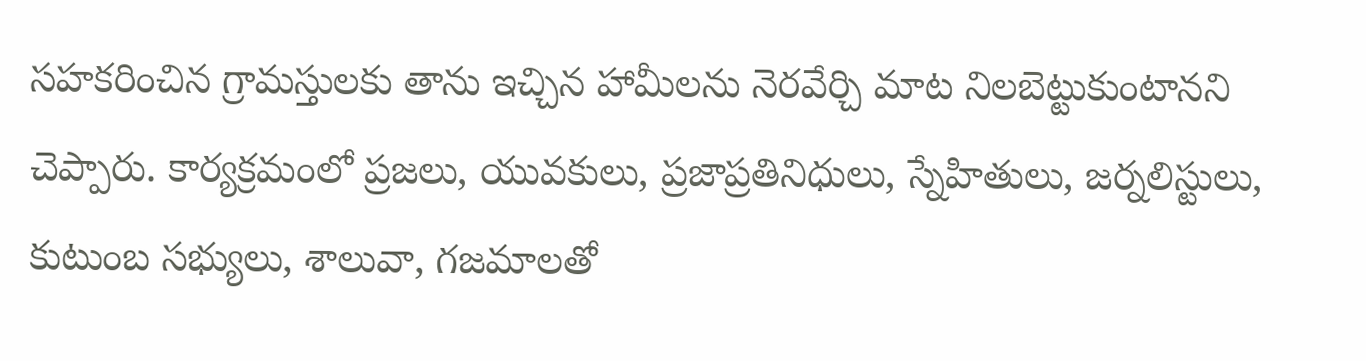సహకరించిన గ్రామస్తులకు తాను ఇచ్చిన హామీలను నెరవేర్చి మాట నిలబెట్టుకుంటానని చెప్పారు. కార్యక్రమంలో ప్రజలు, యువకులు, ప్రజాప్రతినిధులు, స్నేహితులు, జర్నలిస్టులు, కుటుంబ సభ్యులు, శాలువా, గజమాలతో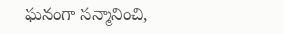ఘనంగా సన్మానించి,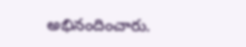అభినందించారు.